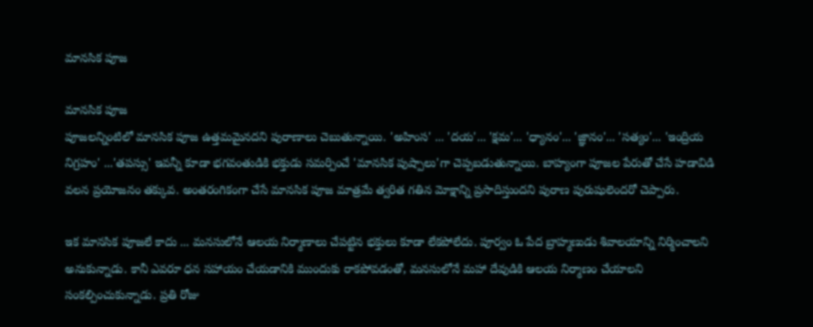మానసిక పూజ

మానసిక పూజ
పూజలన్నింటిలో మానసిక పూజ ఉత్తమమైనదని పురాణాలు చెబుతున్నాయి. 'అహింస' ... 'దయ'... 'క్షమ'... 'ధ్యానం'... 'జ్ఞానం'... 'సత్యం'... 'ఇంద్రియ నిగ్రహం' ...'తపస్సు' ఇవన్నీ కూడా భగవంతుడికి భక్తుడు సమర్పించే 'మానసిక పుష్పాలు'గా చెప్పబడుతున్నాయి. బాహ్యంగా పూజల పేరుతో చేసే హడావిడి వలన ప్రయోజనం తక్కువ. అంతరంగికంగా చేసే మానసిక పూజ మాత్రమే త్వరిత గతిన మోక్షాన్ని ప్రసాదిస్తుందని పురాణ పురుషులెందరో చెప్పారు.

ఇక మానసిక పూజలే కాదు ... మనసులోనే ఆలయ నిర్మాణాలు చేపట్టిన భక్తులు కూడా లేకపోలేదు. పూర్వం ఓ పేద బ్రాహ్మణుడు శివాలయాన్ని నిర్మించాలని అనుకున్నాడు. కానీ ఎవరూ ధన సహాయం చేయడానికి ముందుకు రాకపోవడంతో, మనసులోనే మహా దేవుడికి ఆలయ నిర్మాణం చేయాలని సంకల్పించుకున్నాడు. ప్రతి రోజు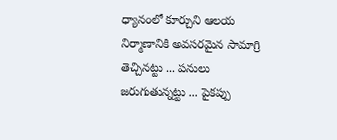ధ్యానంలో కూర్చుని ఆలయ నిర్మాణానికి అవసరమైన సామాగ్రి తెచ్చినట్టు ... పనులు జరుగుతున్నట్టు ... పైకప్పు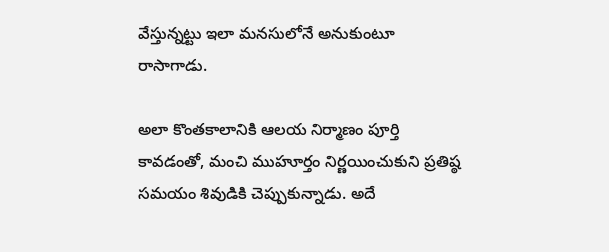వేస్తున్నట్టు ఇలా మనసులోనే అనుకుంటూ రాసాగాడు.

అలా కొంతకాలానికి ఆలయ నిర్మాణం పూర్తి కావడంతో, మంచి ముహూర్తం నిర్ణయించుకుని ప్రతిష్ఠ సమయం శివుడికి చెప్పుకున్నాడు. అదే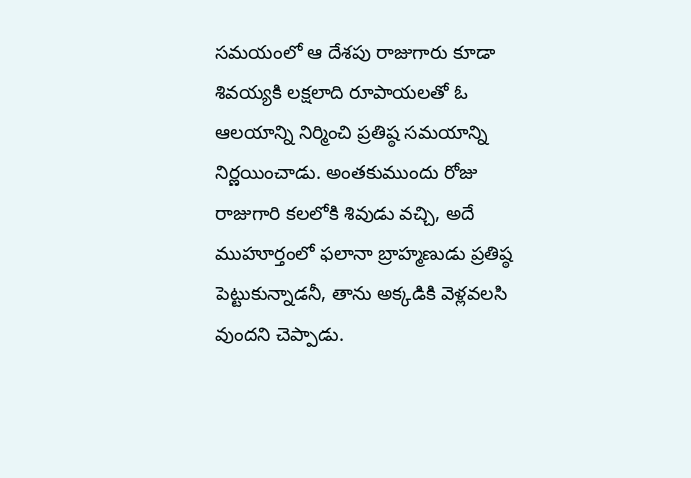సమయంలో ఆ దేశపు రాజుగారు కూడా శివయ్యకి లక్షలాది రూపాయలతో ఓ ఆలయాన్ని నిర్మించి ప్రతిష్ఠ సమయాన్ని నిర్ణయించాడు. అంతకుముందు రోజు రాజుగారి కలలోకి శివుడు వచ్చి, అదే ముహూర్తంలో ఫలానా బ్రాహ్మణుడు ప్రతిష్ఠ పెట్టుకున్నాడనీ, తాను అక్కడికి వెళ్లవలసి వుందని చెప్పాడు.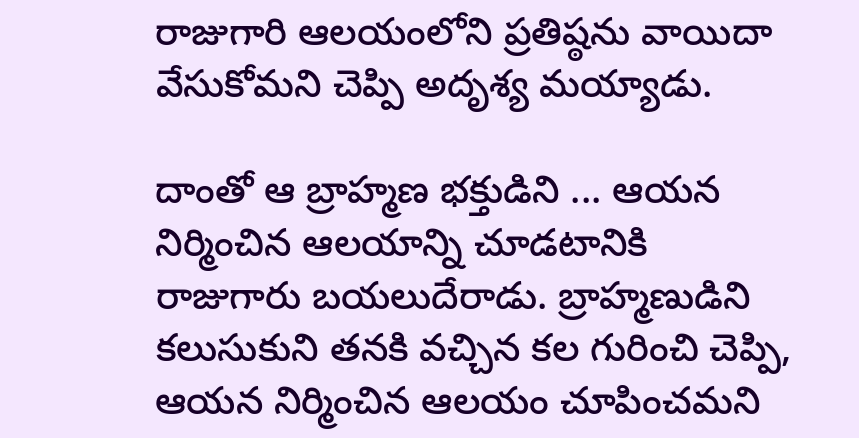రాజుగారి ఆలయంలోని ప్రతిష్ఠను వాయిదా వేసుకోమని చెప్పి అదృశ్య మయ్యాడు.

దాంతో ఆ బ్రాహ్మణ భక్తుడిని ... ఆయన నిర్మించిన ఆలయాన్ని చూడటానికి రాజుగారు బయలుదేరాడు. బ్రాహ్మణుడిని కలుసుకుని తనకి వచ్చిన కల గురించి చెప్పి, ఆయన నిర్మించిన ఆలయం చూపించమని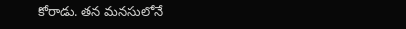కోరాడు. తన మనసులోనే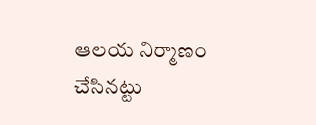ఆలయ నిర్మాణం చేసినట్టు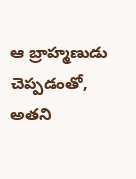ఆ బ్రాహ్మణుడు చెప్పడంతో, అతని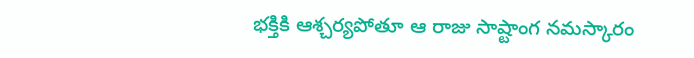భక్తికి ఆశ్చర్యపోతూ ఆ రాజు సాష్టాంగ నమస్కారం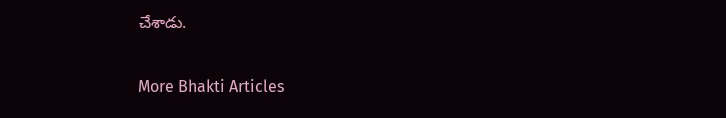చేశాడు.

More Bhakti Articles